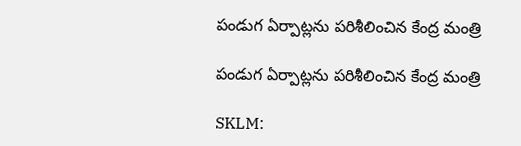పండుగ ఏర్పాట్లను పరిశీలించిన కేంద్ర మంత్రి

పండుగ ఏర్పాట్లను పరిశీలించిన కేంద్ర మంత్రి

SKLM: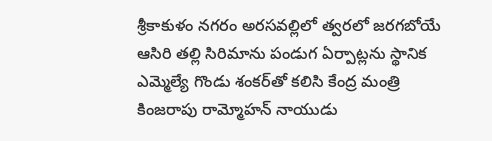శ్రీకాకుళం నగరం అరసవల్లిలో త్వరలో జరగబోయే ఆసిరి తల్లి సిరిమాను పండుగ ఏర్పాట్లను స్థానిక ఎమ్మెల్యే గొండు శంకర్‌తో కలిసి కేంద్ర మంత్రి కింజరాపు రామ్మోహన్ నాయుడు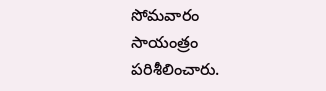సోమవారం సాయంత్రం పరిశీలించారు.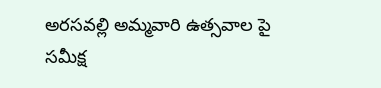అరసవల్లి అమ్మవారి ఉత్సవాల పై సమీక్ష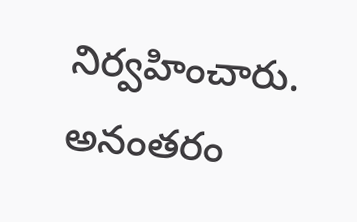నిర్వహించారు. అనంతరం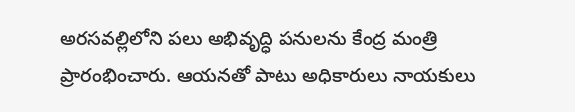అరసవల్లిలోని పలు అభివృద్ధి పనులను కేంద్ర మంత్రి ప్రారంభించారు. ఆయనతో పాటు అధికారులు నాయకులు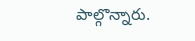పాల్గొన్నారు.